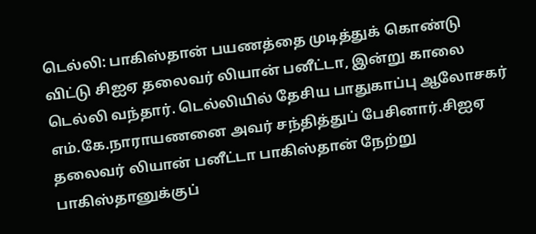டெல்லி: பாகிஸ்தான் பயணத்தை முடித்துக் கொண்டு விட்டு சிஐஏ தலைவர் லியான் பனீட்டா, இன்று காலை டெல்லி வந்தார். டெல்லியில் தேசிய பாதுகாப்பு ஆலோசகர் எம்.கே.நாராயணனை அவர் சந்தித்துப் பேசினார்.சிஐஏ தலைவர் லியான் பனீட்டா பாகிஸ்தான் நேற்று பாகிஸ்தானுக்குப்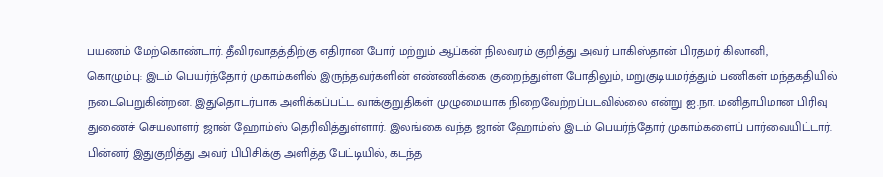பயணம் மேற்கொண்டார். தீவிரவாதத்திற்கு எதிரான போர் மற்றும் ஆப்கன் நிலவரம் குறித்து அவர் பாகிஸ்தான் பிரதமர் கிலானி,
கொழும்பு: இடம் பெயர்ந்தோர் முகாம்களில் இருந்தவர்களின் எண்ணிக்கை குறைந்துள்ள போதிலும், மறுகுடியமர்த்தும் பணிகள் மந்தகதியில் நடைபெறுகின்றன. இதுதொடர்பாக அளிக்கப்பட்ட வாக்குறுதிகள் முழுமையாக நிறைவேற்றப்படவில்லை என்று ஐ.நா. மனிதாபிமான பிரிவு துணைச் செயலாளர் ஜான் ஹோம்ஸ் தெரிவித்துள்ளார். இலங்கை வந்த ஜான் ஹோம்ஸ் இடம் பெயர்ந்தோர் முகாம்களைப் பார்வையிட்டார். பின்னர் இதுகுறித்து அவர் பிபிசிக்கு அளித்த பேட்டியில், கடந்த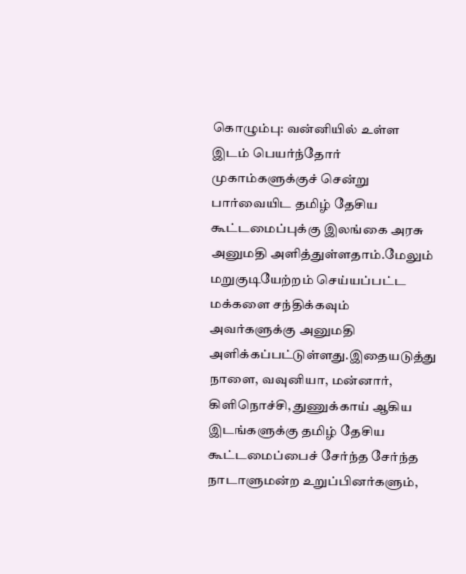கொழும்பு: வன்னியில் உள்ள இடம் பெயர்ந்தோர் முகாம்களுக்குச் சென்று பார்வையிட தமிழ் தேசிய கூட்டமைப்புக்கு இலங்கை அரசு அனுமதி அளித்துள்ளதாம்.மேலும் மறுகுடியேற்றம் செய்யப்பட்ட மக்களை சந்திக்கவும் அவர்களுக்கு அனுமதி அளிக்கப்பட்டுள்ளது.இதையடுத்து நாளை, வவுனியா, மன்னார், கிளிநொச்சி, துணுக்காய் ஆகிய இடங்களுக்கு தமிழ் தேசிய கூட்டமைப்பைச் சேர்ந்த சேர்ந்த நாடாளுமன்ற உறுப்பினர்களும்,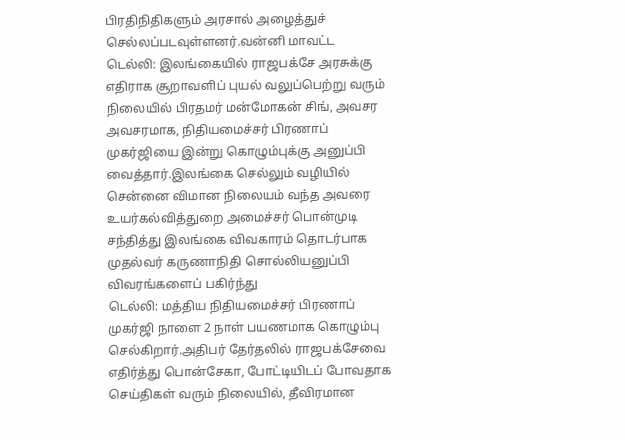பிரதிநிதிகளும் அரசால் அழைத்துச் செல்லப்படவுள்ளனர்.வன்னி மாவட்ட
டெல்லி: இலங்கையில் ராஜபக்சே அரசுக்கு எதிராக சூறாவளிப் புயல் வலுப்பெற்று வரும் நிலையில் பிரதமர் மன்மோகன் சிங், அவசர அவசரமாக, நிதியமைச்சர் பிரணாப் முகர்ஜியை இன்று கொழும்புக்கு அனுப்பி வைத்தார்.இலங்கை செல்லும் வழியில் சென்னை விமான நிலையம் வந்த அவரை உயர்கல்வித்துறை அமைச்சர் பொன்முடி சந்தித்து இலங்கை விவகாரம் தொடர்பாக முதல்வர் கருணாநிதி சொல்லியனுப்பி விவரங்களைப் பகிர்ந்து
டெல்லி: மத்திய நிதியமைச்சர் பிரணாப் முகர்ஜி நாளை 2 நாள் பயணமாக கொழும்பு செல்கிறார்.அதிபர் தேர்தலில் ராஜபக்சேவை எதிர்த்து பொன்சேகா, போட்டியிடப் போவதாக செய்திகள் வரும் நிலையில், தீவிரமான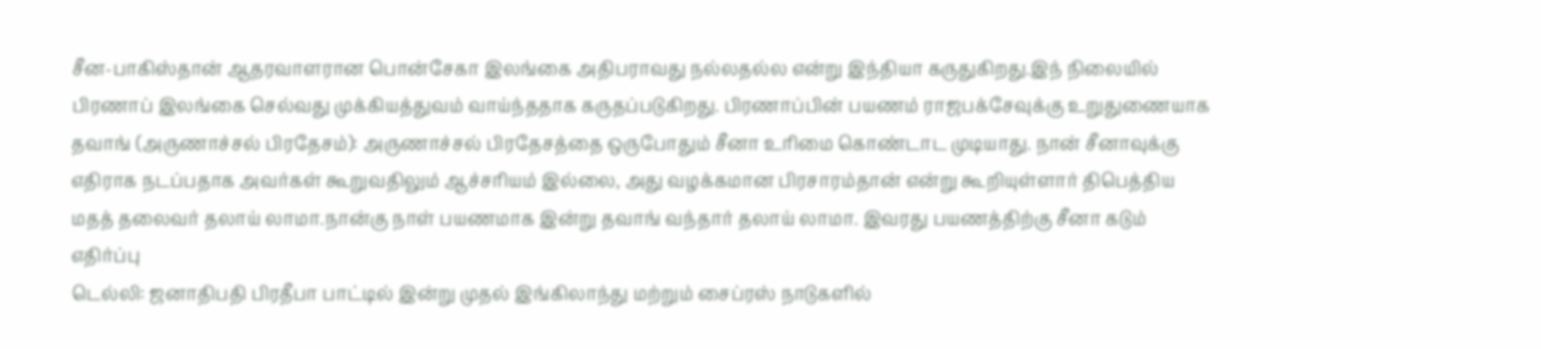சீன-பாகிஸ்தான் ஆதரவாளரான பொன்சேகா இலங்கை அதிபராவது நல்லதல்ல என்று இந்தியா கருதுகிறது.இந் நிலையில் பிரணாப் இலங்கை செல்வது முக்கியத்துவம் வாய்ந்ததாக கருதப்படுகிறது. பிரணாப்பின் பயணம் ராஜபக்சேவுக்கு உறுதுணையாக
தவாங் (அருணாச்சல் பிரதேசம்): அருணாச்சல் பிரதேசத்தை ஒருபோதும் சீனா உரிமை கொண்டாட முடியாது. நான் சீனாவுக்கு எதிராக நடப்பதாக அவர்கள் கூறுவதிலும் ஆச்சரியம் இல்லை, அது வழக்கமான பிரசாரம்தான் என்று கூறியுள்ளார் திபெத்திய மதத் தலைவர் தலாய் லாமா.நான்கு நாள் பயணமாக இன்று தவாங் வந்தார் தலாய் லாமா. இவரது பயணத்திற்கு சீனா கடும் எதிர்ப்பு
டெல்லி: ஜனாதிபதி பிரதீபா பாட்டில் இன்று முதல் இங்கிலாந்து மற்றும் சைப்ரஸ் நாடுகளில்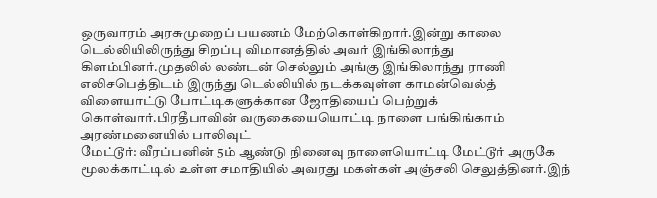ஒருவாரம் அரசுமுறைப் பயணம் மேற்கொள்கிறார்.இன்று காலை டெல்லியிலிருந்து சிறப்பு விமானத்தில் அவர் இங்கிலாந்து கிளம்பினர்.முதலில் லண்டன் செல்லும் அங்கு இங்கிலாந்து ராணி எலிசபெத்திடம் இருந்து டெல்லியில் நடக்கவுள்ள காமன்வெல்த் விளையாட்டு போட்டிகளுக்கான ஜோதியைப் பெற்றுக் கொள்வார்.பிரதீபாவின் வருகையையொட்டி நாளை பங்கிங்காம் அரண்மனையில் பாலிவுட்
மேட்டூர்: வீரப்பனின் 5ம் ஆண்டு நினைவு நாளையொட்டி மேட்டூர் அருகே மூலக்காட்டில் உள்ள சமாதியில் அவரது மகள்கள் அஞ்சலி செலுத்தினர்.இந்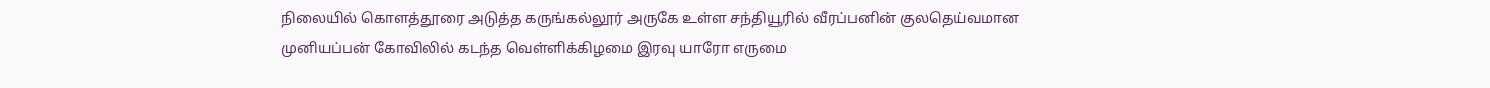நிலையில் கொளத்தூரை அடுத்த கருங்கல்லூர் அருகே உள்ள சந்தியூரில் வீரப்பனின் குலதெய்வமான முனியப்பன் கோவிலில் கடந்த வெள்ளிக்கிழமை இரவு யாரோ எருமை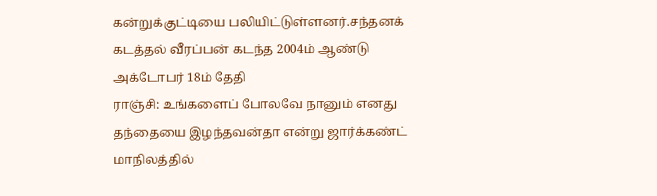கன்றுக்குட்டியை பலியிட்டுள்ளனர்.சந்தனக் கடத்தல் வீரப்பன் கடந்த 2004ம் ஆண்டு அக்டோபர் 18ம் தேதி
ராஞ்சி: உங்களைப் போலவே நானும் எனது தந்தையை இழந்தவன்தா என்று ஜார்க்கண்ட் மாநிலத்தில்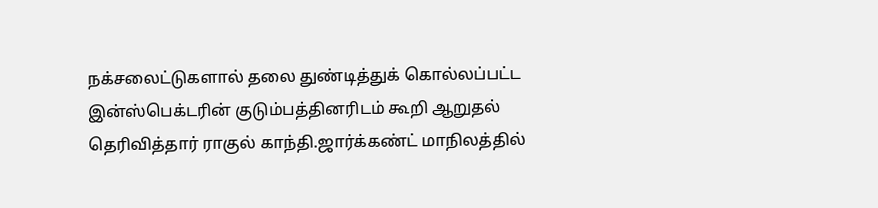நக்சலைட்டுகளால் தலை துண்டித்துக் கொல்லப்பட்ட இன்ஸ்பெக்டரின் குடும்பத்தினரிடம் கூறி ஆறுதல் தெரிவித்தார் ராகுல் காந்தி.ஜார்க்கண்ட் மாநிலத்தில்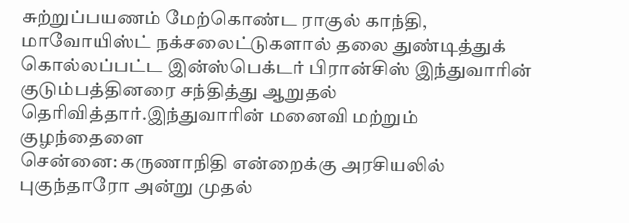சுற்றுப்பயணம் மேற்கொண்ட ராகுல் காந்தி, மாவோயிஸ்ட் நக்சலைட்டுகளால் தலை துண்டித்துக் கொல்லப்பட்ட இன்ஸ்பெக்டர் பிரான்சிஸ் இந்துவாரின் குடும்பத்தினரை சந்தித்து ஆறுதல் தெரிவித்தார்.இந்துவாரின் மனைவி மற்றும் குழந்தைளை
சென்னை: கருணாநிதி என்றைக்கு அரசியலில் புகுந்தாரோ அன்று முதல்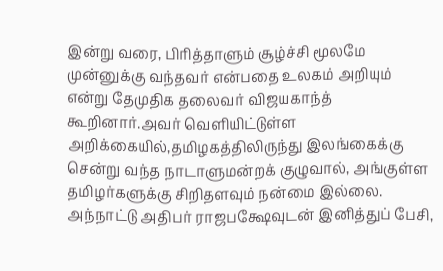இன்று வரை, பிரித்தாளும் சூழ்ச்சி மூலமே முன்னுக்கு வந்தவர் என்பதை உலகம் அறியும் என்று தேமுதிக தலைவர் விஜயகாந்த் கூறினார்.அவர் வெளியிட்டுள்ள அறிக்கையில்,தமிழகத்திலிருந்து இலங்கைக்கு சென்று வந்த நாடாளுமன்றக் குழுவால், அங்குள்ள தமிழர்களுக்கு சிறிதளவும் நன்மை இல்லை. அந்நாட்டு அதிபர் ராஜபக்ஷேவுடன் இனித்துப் பேசி,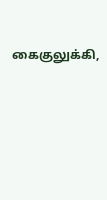கைகுலுக்கி,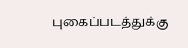புகைப்படத்துக்கு